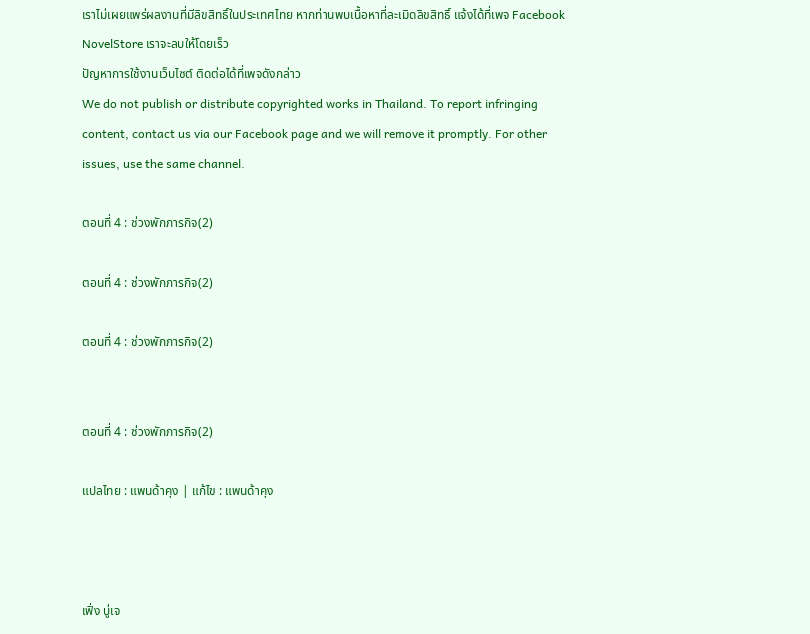เราไม่เผยแพร่ผลงานที่มีลิขสิทธิ์ในประเทศไทย หากท่านพบเนื้อหาที่ละเมิดลิขสิทธิ์ แจ้งได้ที่เพจ Facebook NovelStore เราจะลบให้โดยเร็ว
ปัญหาการใช้งานเว็บไซต์ ติดต่อได้ที่เพจดังกล่าว
We do not publish or distribute copyrighted works in Thailand. To report infringing content, contact us via our Facebook page and we will remove it promptly. For other issues, use the same channel.

ตอนที่ 4 : ช่วงพักภารกิจ(2)

ตอนที่ 4 : ช่วงพักภารกิจ(2)

ตอนที่ 4 : ช่วงพักภารกิจ(2)


ตอนที่ 4 : ช่วงพักภารกิจ(2)

แปลไทย : แพนด้าคุง | แก้ไข : แพนด้าคุง



เฟิ่ง บู่เจ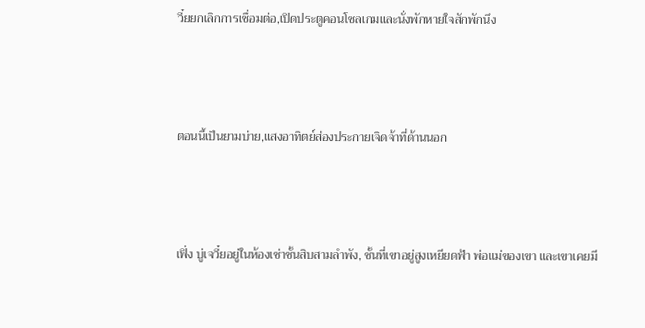วี๋ยยกเลิกการเชื่อมต่อ,เปิดประตูคอนโซลเกมและนั่งพักหายใจสักพักนึง



ตอนนี้เป็นยามบ่าย,แสงอาทิตย์ส่องประกายเจิดจ้าที่ด้านนอก



เฟิ่ง บู่เจวี๋ยอยู่ในห้องเช่าชั้นสิบสามลำพัง, ชั้นที่เขาอยู่สูงเหยียดฟ้า พ่อแม่ของเขา และเขาเคยมี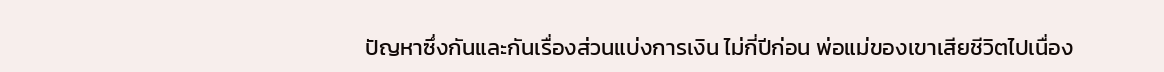ปัญหาซึ่งกันและกันเรื่องส่วนแบ่งการเงิน ไม่กี่ปีก่อน พ่อแม่ของเขาเสียชีวิตไปเนื่อง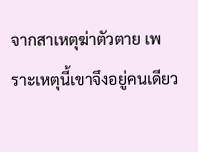จากสาเหตุฆ่าตัวตาย เพราะเหตุนี้เขาจึงอยู่คนเดียว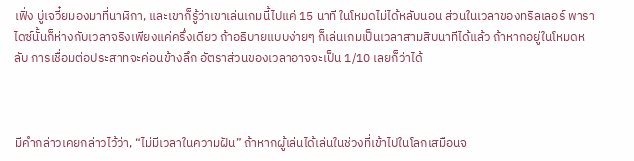เฟิ่ง บู่เจวี๋ยมองมาที่นาฬิกา, และเขาก็รู้ว่าเขาเล่นเกมนี้ไปแค่ 15 นาที ในโหมดไม่ได้หลับนอน ส่วนในเวลาของทริลเลอร์ พาราไดซ์นั้นก็ห่างกับเวลาจริงเพียงแค่ครึ่งเดียว ถ้าอธิบายแบบง่ายๆ ก็เล่นเกมเป็นเวลาสามสิบนาทีได้แล้ว ถ้าหากอยู่ในโหมดหลับ การเชื่อมต่อประสาทจะค่อนข้างลึก อัตราส่วนของเวลาอาจจะเป็น 1/10 เลยก็ว่าได้



มีคำกล่าวเคยกล่าวไว้ว่า, “ไม่มีเวลาในความฝัน” ถ้าหากผู้เล่นได้เล่นในช่วงที่เข้าไปในโลกเสมือนจ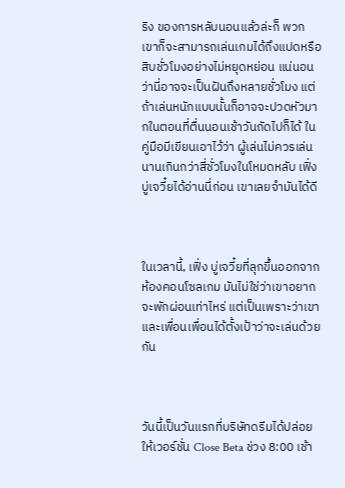ริง ของการหลับนอนแล้วล่ะก็ พวกเขาก็จะสามารถเล่นเกมได้ถึงแปดหรือสิบชั่วโมงอย่างไม่หยุดหย่อน แน่นอนว่านี่อาจจะเป็นฝันถึงหลายชั่วโมง แต่ถ้าเล่นหนักแบบนั้นก็อาจจะปวดหัวมากในตอนที่ตื่นนอนเช้าวันถัดไปก็ได้ ในคู่มือมีเขียนเอาไว้ว่า ผู้เล่นไม่ควรเล่นนานเกินกว่าสี่ชั่วโมงในโหมดหลับ เฟิ่ง บู่เจวี๋ยได้อ่านนี่ก่อน เขาเลยจำมันได้ดี



ในเวลานี้, เฟิ่ง บู่เจวี๋ยที่ลุกขึ้นออกจากห้องคอนโซลเกม มันไม่ใช่ว่าเขาอยากจะพักผ่อนเท่าไหร่ แต่เป็นเพราะว่าเขาและเพื่อนเพื่อนได้ตั้งเป้าว่าจะเล่นด้วยกัน



วันนี้เป็นวันแรกที่บริษัทดรีมได้ปล่อยให้เวอร์ชั่น Close Beta ช่วง 8:00 เช้า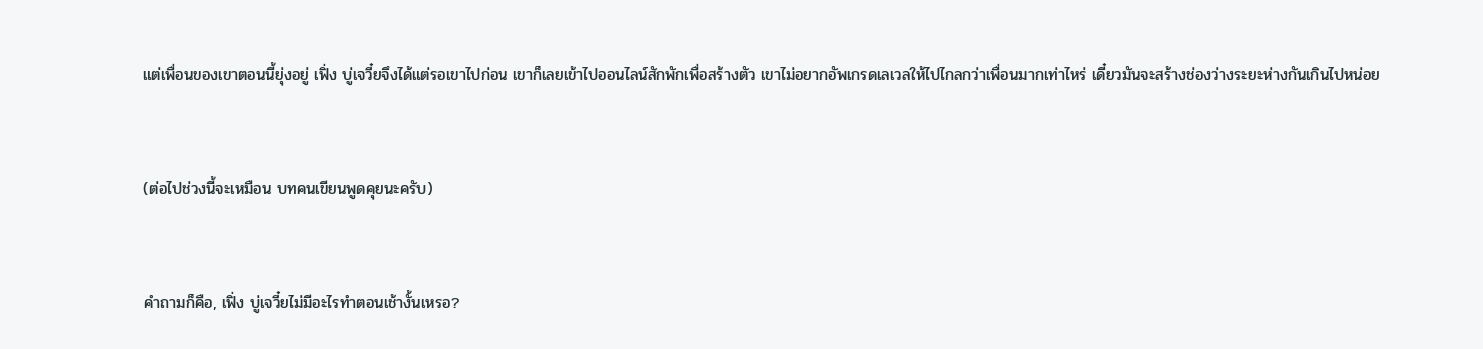แต่เพื่อนของเขาตอนนี้ยุ่งอยู่ เฟิ่ง บู่เจวี๋ยจึงได้แต่รอเขาไปก่อน เขาก็เลยเข้าไปออนไลน์สักพักเพื่อสร้างตัว เขาไม่อยากอัพเกรดเลเวลให้ไปไกลกว่าเพื่อนมากเท่าไหร่ เดี๋ยวมันจะสร้างช่องว่างระยะห่างกันเกินไปหน่อย



(ต่อไปช่วงนี้จะเหมือน บทคนเขียนพูดคุยนะครับ)



คำถามก็คือ, เฟิ่ง บู่เจวี๋ยไม่มีอะไรทำตอนเช้างั้นเหรอ?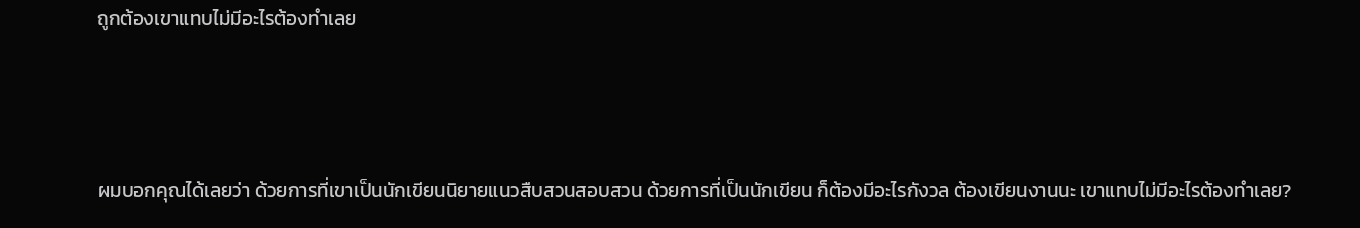ถูกต้องเขาแทบไม่มีอะไรต้องทำเลย



ผมบอกคุณได้เลยว่า ด้วยการที่เขาเป็นนักเขียนนิยายแนวสืบสวนสอบสวน ด้วยการที่เป็นนักเขียน ก็ต้องมีอะไรกังวล ต้องเขียนงานนะ เขาแทบไม่มีอะไรต้องทำเลย?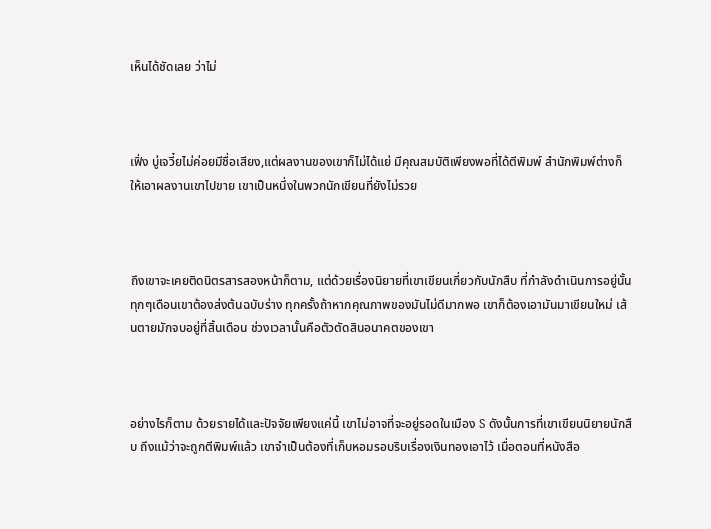เห็นได้ชัดเลย ว่าไม่



เฟิ่ง บู่เจวี๋ยไม่ค่อยมีชื่อเสียง,แต่ผลงานของเขาก็ไม่ได้แย่ มีคุณสมบัติเพียงพอที่ได้ตีพิมพ์ สำนักพิมพ์ต่างก็ให้เอาผลงานเขาไปขาย เขาเป็นหนึ่งในพวกนักเขียนที่ยังไม่รวย



ถึงเขาจะเคยติดนิตรสารสองหน้าก็ตาม, แต่ด้วยเรื่องนิยายที่เขาเขียนเกี่ยวกับนักสืบ ที่กำลังดำเนินการอยู่นั้น ทุกๆเดือนเขาต้องส่งต้นฉบับร่าง ทุกครั้งถ้าหากคุณภาพของมันไม่ดีมากพอ เขาก็ต้องเอามันมาเขียนใหม่ เส้นตายมักจบอยู่ที่สิ้นเดือน ช่วงเวลานั้นคือตัวตัดสินอนาคตของเขา



อย่างไรก็ตาม ด้วยรายได้และปัจจัยเพียงแค่นี้ เขาไม่อาจที่จะอยู่รอดในเมือง S ดังนั้นการที่เขาเขียนนิยายนักสืบ ถึงแม้ว่าจะถูกตีพิมพ์แล้ว เขาจำเป็นต้องที่เก็บหอมรอบริบเรื่องเงินทองเอาไว้ เมื่อตอนที่หนังสือ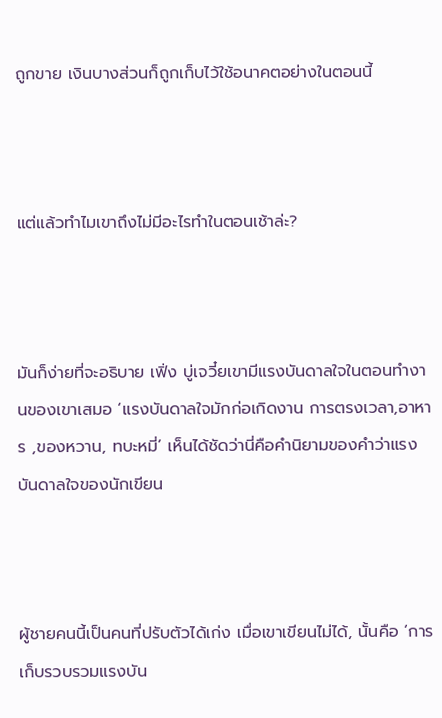ถูกขาย เงินบางส่วนก็ถูกเก็บไว้ใช้อนาคตอย่างในตอนนี้



แต่แล้วทำไมเขาถึงไม่มีอะไรทำในตอนเช้าล่ะ?



มันก็ง่ายที่จะอธิบาย เฟิ่ง บู่เจวี๋ยเขามีแรงบันดาลใจในตอนทำงานของเขาเสมอ ‘แรงบันดาลใจมักก่อเกิดงาน การตรงเวลา,อาหาร ,ของหวาน, ทบะหมี่’ เห็นได้ชัดว่านี่คือคำนิยามของคำว่าแรงบันดาลใจของนักเขียน



ผู้ชายคนนี้เป็นคนที่ปรับตัวได้เก่ง เมื่อเขาเขียนไม่ได้, นั้นคือ ‘การเก็บรวบรวมแรงบัน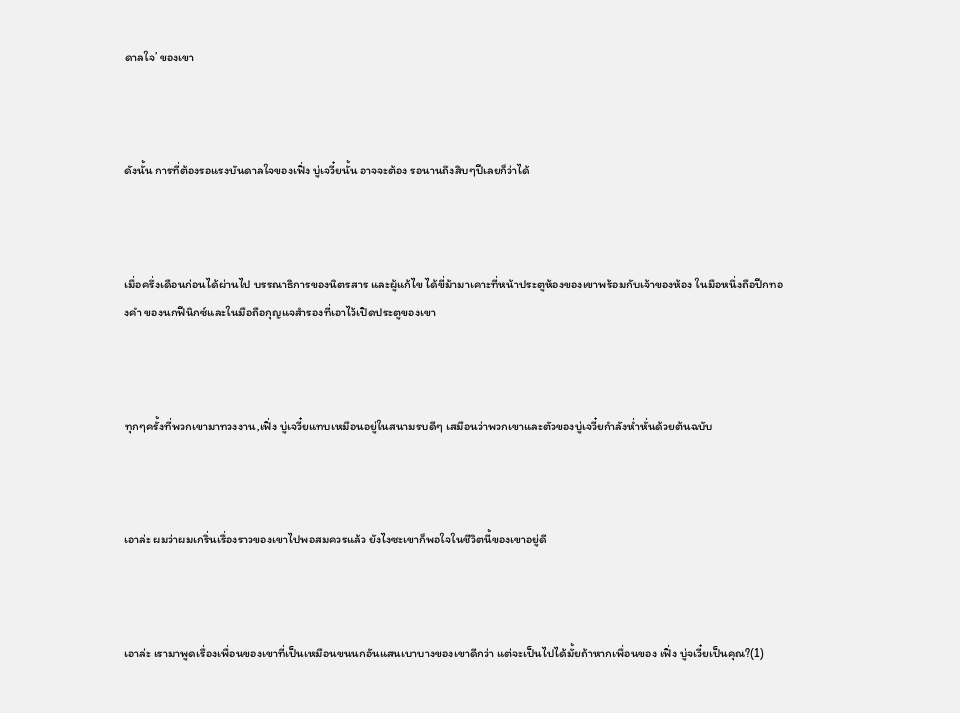ดาลใจ’ ของเขา



ดังนั้น การที่ต้องรอแรงบันดาลใจของเฟิ่ง บู่เจวี๋ยนั้น อาจจะต้อง รอนานถึงสิบๆปีเลยก็ว่าได้



เมื่อครึ่งเดือนก่อนได้ผ่านไป บรรณาธิการของนิตรสาร และผู้แก้ไข ได้ขี่ม้ามาเคาะที่หน้าประตูห้องของเขาพร้อมกับเจ้าของห้อง ในมือหนึ่งถือปีกทองคำ ของนกฟีนิกซ์และในมือถือกุญแจสำรองที่เอาไว้เปิดประตูของเขา



ทุกๆครั้งที่พวกเขามาทวงงาน,เฟิ่ง บู่เจวี๋ยแทบเหมือนอยู่ในสนามรบดีๆ เสมือนว่าพวกเขาและตัวของบู่เจวี๋ยกำลังห่ำหั่นด้วยต้นฉบับ



เอาล่ะ ผมว่าผมเกริ่นเรื่องราวของเขาไปพอสมควรแล้ว ยังไงซะเขาก็พอใจในชีวิตนี้ของเขาอยู่ดี



เอาล่ะ เรามาพูดเรื่องเพื่อนของเขาที่เป็นเหมือนขนนกอันแสนเบาบางของเขาดีกว่า แต่จะเป็นไปได้มั้ยถ้าหากเพื่อนของ เฟิ่ง บู่จเวี๋ยเป็นคุณ?(1)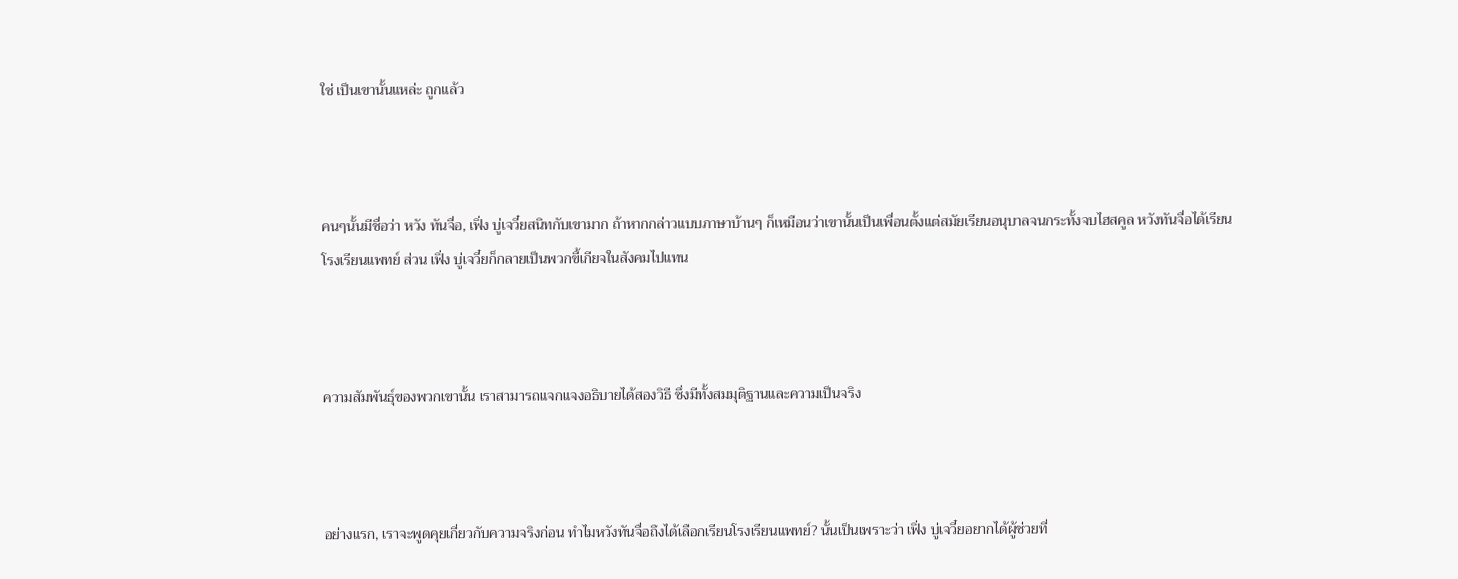ใช่ เป็นเขานั้นแหล่ะ ถูกแล้ว



คนๆนั้นมีชื่อว่า หวัง ทันจื่อ, เฟิ่ง บู่เจวี๋ยสนิทกับเขามาก ถ้าหากกล่าวแบบภาษาบ้านๆ ก็เหมือนว่าเขานั้นเป็นเพื่อนตั้งแต่สมัยเรียนอนุบาลจนกระทั้งจบไฮสคูล หวังทันจื่อได้เรียนโรงเรียนแพทย์ ส่วน เฟิ่ง บู่เจวี๋ยก็กลายเป็นพวกขี้เกียจในสังคมไปแทน



ความสัมพันธุ์ของพวกเขานั้น เราสามารถแจกแจงอธิบายได้สองวิธี ซึ่งมีทั้งสมมุติฐานและความเป็นจริง



อย่างแรก, เราจะพูดคุยเกี่ยวกับความจริงก่อน ทำไมหวังทันจื่อถึงได้เลือกเรียนโรงเรียนแพทย์? นั้นเป็นเพราะว่า เฟิ่ง บู่เจวี๋ยอยากได้ผู้ช่วยที่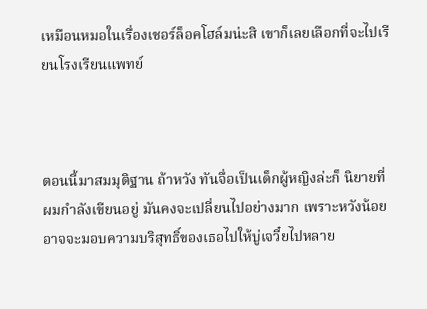เหมือนหมอในเรื่องเชอร์ล็อคโฮล์มน่ะสิ เขาก็เลยเลือกที่จะไปเรียนโรงเรียนแพทย์



ตอนนี้มาสมมุติฐาน ถ้าหวัง ทันจื่อเป็นเด็กผู้หญิงล่ะก็ นิยายที่ผมกำลังเขียนอยู่ มันคงจะเปลี่ยนไปอย่างมาก เพราะหวังน้อย อาจจะมอบความบริสุทธิ์ของเธอไปให้บู่เจวี๋ยไปหลาย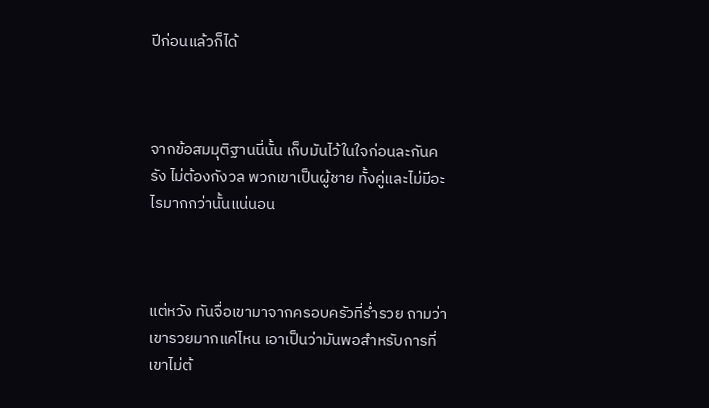ปีก่อนแล้วก็ได้



จากข้อสมมุติฐานนี่นั้น เก็บมันไว้ในใจก่อนละกันครัง ไม่ต้องกังวล พวกเขาเป็นผู้ชาย ทั้งคู่และไม่มีอะไรมากกว่านั้นแน่นอน



แต่หวัง ทันจื่อเขามาจากครอบครัวที่ร่ำรวย ถามว่าเขารวยมากแค่ไหน เอาเป็นว่ามันพอสำหรับการที่เขาไม่ต้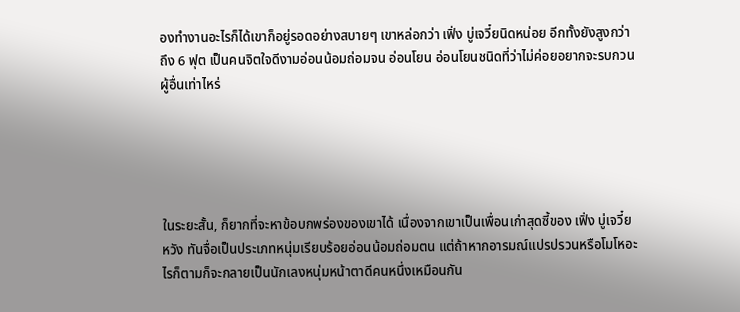องทำงานอะไรก็ได้เขาก็อยู่รอดอย่างสบายๆ เขาหล่อกว่า เฟิ่ง บู่เจวี๋ยนิดหน่อย อีกทั้งยังสูงกว่าถึง 6 ฟุต เป็นคนจิตใจดีงามอ่อนน้อมถ่อมจน อ่อนโยน อ่อนโยนชนิดที่ว่าไม่ค่อยอยากจะรบกวนผู้อื่นเท่าไหร่





ในระยะสั้น, ก็ยากที่จะหาข้อบกพร่องของเขาได้ เนื่องจากเขาเป็นเพื่อนเก่าสุดซี้ของ เฟิ่ง บู่เจวี๋ย หวัง ทันจื่อเป็นประเภทหนุ่มเรียบร้อยอ่อนน้อมถ่อมตน แต่ถ้าหากอารมณ์แปรปรวนหรือโมโหอะไรก็ตามก็จะกลายเป็นนักเลงหนุ่มหน้าตาดีคนหนึ่งเหมือนกัน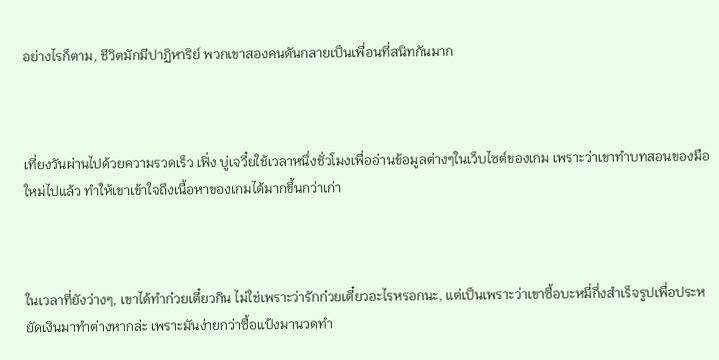อย่างไรก็ตาม, ชีวิตมักมีปาฏิหาริย์ พวกเขาสองคนดันกลายเป็นเพื่อนที่สนิทกันมาก



เที่ยงวันผ่านไปด้วยความรวดเร็ว เฟิ่ง บู่เจวี๋ยใช้เวลาหนึ่งชั่วโมงเพื่ออ่านข้อมูลต่างๆในเว็บไซต์ของเกม เพราะว่าเขาทำบทสอนของมือใหม่ไปแล้ว ทำให้เขาเข้าใจถึงเนื้อหาของเกมได้มากขึ้นกว่าเก่า



ในเวลาที่ยังว่างๆ, เขาได้ทำก๋วยเตี๋ยวกิน ไม่ใช่เพราะว่ารักก๋วยเตี๋ยวอะไรหรอกนะ, แต่เป็นเพราะว่าเขาซื้อบะหมี่กึ่งสำเร็จรูปเพื่อประหยัดเงินมาทำต่างหากล่ะ เพราะมันง่ายกว่าซื้อแป้งมานวดทำ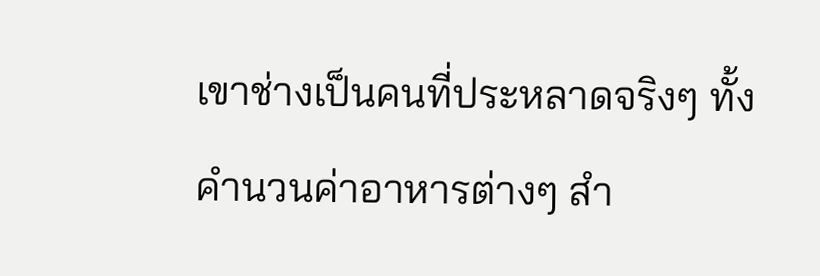เขาช่างเป็นคนที่ประหลาดจริงๆ ทั้งคำนวนค่าอาหารต่างๆ สำ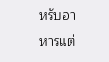หรับอาหารแต่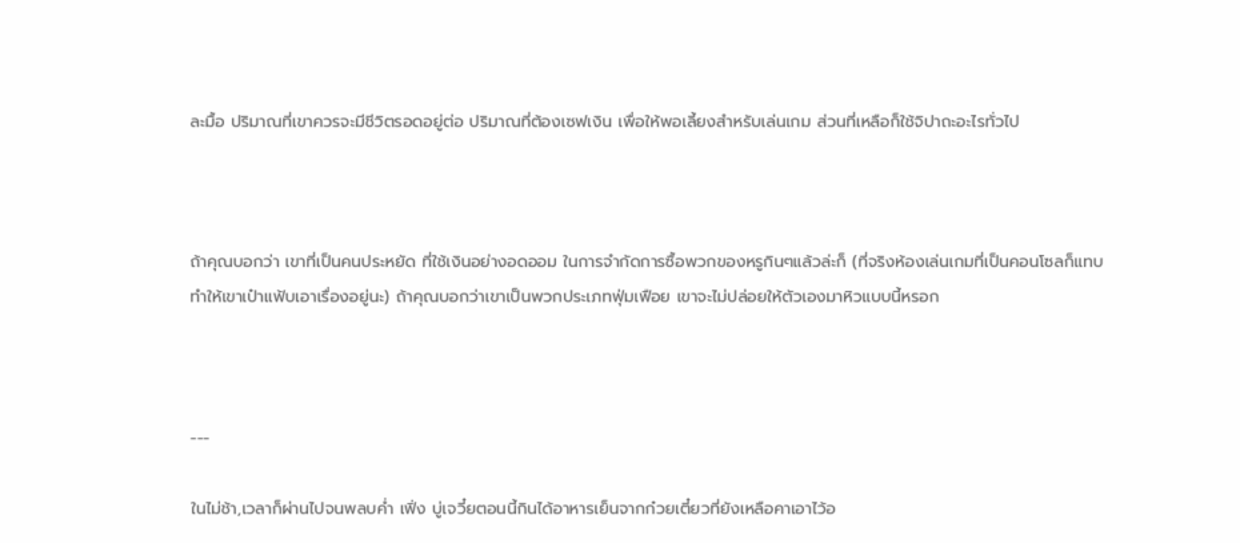ละมื้อ ปริมาณที่เขาควรจะมีชีวิตรอดอยู่ต่อ ปริมาณที่ต้องเซฟเงิน เพื่อให้พอเลี้ยงสำหรับเล่นเกม ส่วนที่เหลือก็ใช้จิปาถะอะไรทั่วไป



ถ้าคุณบอกว่า เขาที่เป็นคนประหยัด ที่ใช้เงินอย่างอดออม ในการจำกัดการซื้อพวกของหรูกินๆแล้วล่ะก็ (ที่จริงห้องเล่นเกมที่เป็นคอนโซลก็แทบทำให้เขาเป๋าแฟ้บเอาเรื่องอยู่นะ) ถ้าคุณบอกว่าเขาเป็นพวกประเภทฟุ่มเฟือย เขาจะไม่ปล่อยให้ตัวเองมาหิวแบบนี้หรอก



---

ในไม่ช้า,เวลาก็ผ่านไปจนพลบค่ำ เฟิ่ง บู่เจวี๋ยตอนนี้กินได้อาหารเย็นจากก๋วยเตี๋ยวที่ยังเหลือคาเอาไว้อ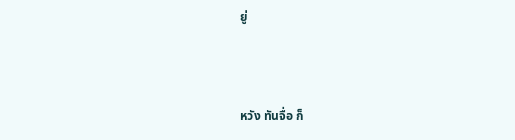ยู่



หวัง ทันจื่อ ก็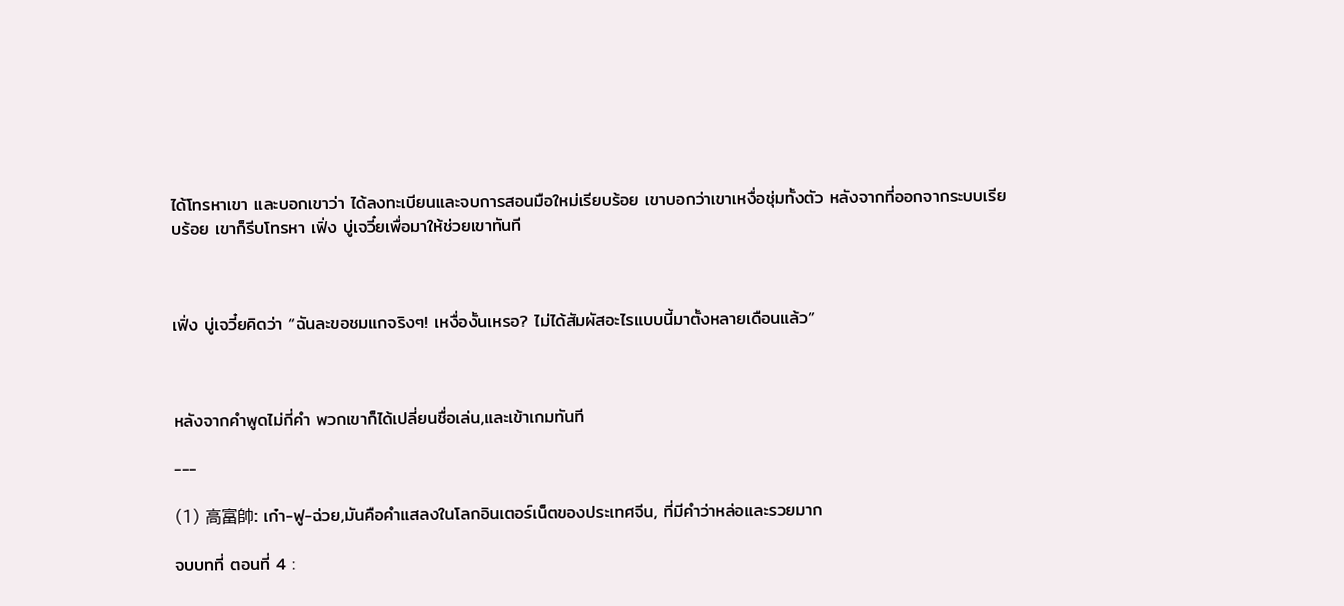ได้โทรหาเขา และบอกเขาว่า ได้ลงทะเบียนและจบการสอนมือใหม่เรียบร้อย เขาบอกว่าเขาเหงื่อชุ่มทั้งตัว หลังจากที่ออกจากระบบเรียบร้อย เขาก็รีบโทรหา เฟิ่ง บู่เจวี๋ยเพื่อมาให้ช่วยเขาทันที



เฟิ่ง บู่เจวี๋ยคิดว่า “ฉันละขอชมแกจริงๆ! เหงื่องั้นเหรอ? ไม่ได้สัมผัสอะไรแบบนี้มาตั้งหลายเดือนแล้ว”



หลังจากคำพูดไม่กี่คำ พวกเขาก็ได้เปลี่ยนชื่อเล่น,และเข้าเกมทันที

---

(1) 高富帥: เก๋า-ฟู-ฉ่วย,มันคือคำแสลงในโลกอินเตอร์เน็ตของประเทศจีน, ที่มีคำว่าหล่อและรวยมาก

จบบทที่ ตอนที่ 4 :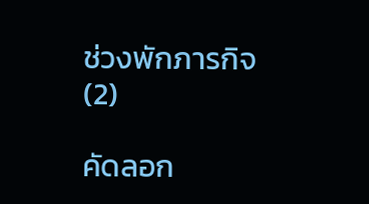ช่วงพักภารกิจ(2)

คัดลอก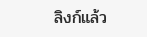ลิงก์แล้ว